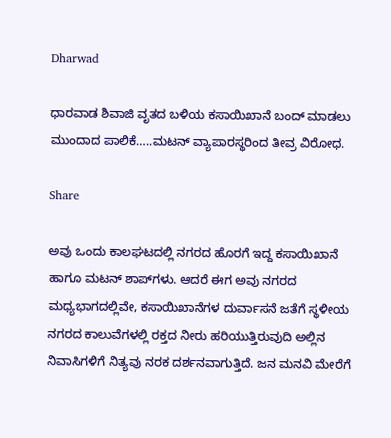Dharwad

ಧಾರವಾಡ ಶಿವಾಜಿ ವೃತದ ಬಳಿಯ ಕಸಾಯಿಖಾನೆ ಬಂದ್ ಮಾಡಲು ಮುಂದಾದ ಪಾಲಿಕೆ…..ಮಟನ್ ವ್ಯಾಪಾರಸ್ಥರಿಂದ ತೀವ್ರ ವಿರೋಧ.

Share

ಅವು ಒಂದು ಕಾಲಘಟದಲ್ಲಿ ನಗರದ ಹೊರಗೆ ಇದ್ದ ಕಸಾಯಿಖಾನೆ ಹಾಗೂ ಮಟನ್ ಶಾಪ್‌ಗಳು. ಆದರೆ ಈಗ ಅವು ನಗರದ ಮಧ್ಯಭಾಗದಲ್ಲಿವೇ, ಕಸಾಯಿಖಾನೆಗಳ ದುರ್ವಾಸನೆ ಜತೆಗೆ ಸ್ಥಳೀಯ ನಗರದ ಕಾಲುವೆಗಳಲ್ಲಿ ರಕ್ತದ ನೀರು ಹರಿಯುತ್ತಿರುವುದಿ ಅಲ್ಲಿನ ನಿವಾಸಿಗಳಿಗೆ ನಿತ್ಯವು ನರಕ ದರ್ಶನವಾಗುತ್ತಿದೆ. ಜನ ಮನವಿ ಮೇರೆಗೆ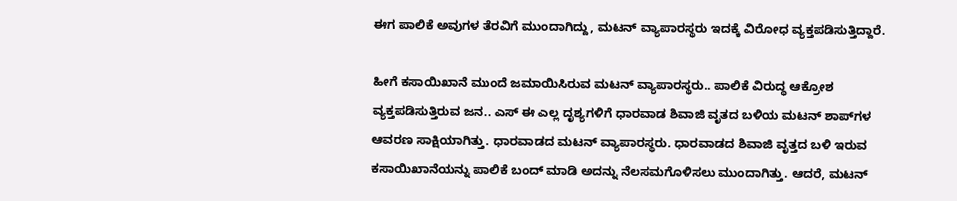ಈಗ ಪಾಲಿಕೆ ಅವುಗಳ ತೆರವಿಗೆ ಮುಂದಾಗಿದ್ದು, ಮಟನ್ ವ್ಯಾಪಾರಸ್ಥರು ಇದಕ್ಕೆ ವಿರೋಧ ವ್ಯಕ್ತಪಡಿಸುತ್ತಿದ್ದಾರೆ.

ಹೀಗೆ ಕಸಾಯಿಖಾನೆ ಮುಂದೆ ಜಮಾಯಿಸಿರುವ ಮಟನ್ ವ್ಯಾಪಾರಸ್ಥರು.. ಪಾಲಿಕೆ ವಿರುದ್ಧ ಆಕ್ರೋಶ ವ್ಯಕ್ತಪಡಿಸುತ್ತಿರುವ ಜನ.. ಎಸ್ ಈ ಎಲ್ಲ ದೃಶ್ಯಗಳಿಗೆ ಧಾರವಾಡ ಶಿವಾಜಿ ವೃತದ ಬಳಿಯ ಮಟನ್ ಶಾಪ್‌ಗಳ ಆವರಣ ಸಾಕ್ಷಿಯಾಗಿತ್ತು. ಧಾರವಾಡದ ಮಟನ್ ವ್ಯಾಪಾರಸ್ಥರು. ಧಾರವಾಡದ ಶಿವಾಜಿ ವೃತ್ತದ ಬಳಿ ಇರುವ ಕಸಾಯಿಖಾನೆಯನ್ನು ಪಾಲಿಕೆ ಬಂದ್ ಮಾಡಿ ಅದನ್ನು ನೆಲಸಮಗೊಳಿಸಲು ಮುಂದಾಗಿತ್ತು. ಆದರೆ, ಮಟನ್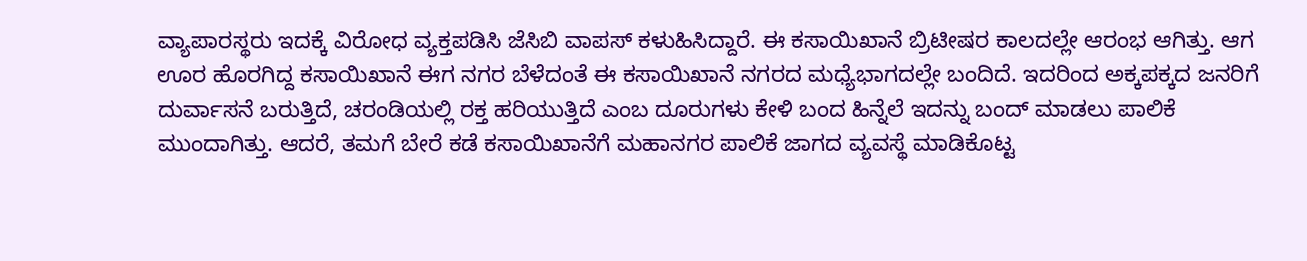ವ್ಯಾಪಾರಸ್ಥರು ಇದಕ್ಕೆ ವಿರೋಧ ವ್ಯಕ್ತಪಡಿಸಿ ಜೆಸಿಬಿ ವಾಪಸ್ ಕಳುಹಿಸಿದ್ದಾರೆ. ಈ ಕಸಾಯಿಖಾನೆ ಬ್ರಿಟೀಷರ ಕಾಲದಲ್ಲೇ ಆರಂಭ ಆಗಿತ್ತು. ಆಗ ಊರ ಹೊರಗಿದ್ದ ಕಸಾಯಿಖಾನೆ ಈಗ ನಗರ ಬೆಳೆದಂತೆ ಈ ಕಸಾಯಿಖಾನೆ ನಗರದ ಮಧ್ಯೆಭಾಗದಲ್ಲೇ ಬಂದಿದೆ. ಇದರಿಂದ ಅಕ್ಕಪಕ್ಕದ ಜನರಿಗೆ ದುರ್ವಾಸನೆ ಬರುತ್ತಿದೆ, ಚರಂಡಿಯಲ್ಲಿ ರಕ್ತ ಹರಿಯುತ್ತಿದೆ ಎಂಬ ದೂರುಗಳು ಕೇಳಿ ಬಂದ ಹಿನ್ನೆಲೆ ಇದನ್ನು ಬಂದ್ ಮಾಡಲು ಪಾಲಿಕೆ ಮುಂದಾಗಿತ್ತು. ಆದರೆ, ತಮಗೆ ಬೇರೆ ಕಡೆ ಕಸಾಯಿಖಾನೆಗೆ ಮಹಾನಗರ ಪಾಲಿಕೆ ಜಾಗದ ವ್ಯವಸ್ಥೆ ಮಾಡಿಕೊಟ್ಟ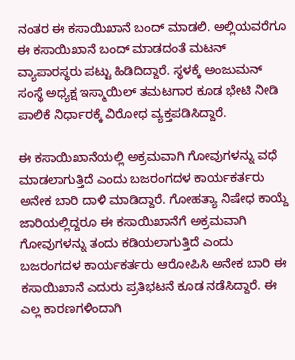ನಂತರ ಈ ಕಸಾಯಿಖಾನೆ ಬಂದ್ ಮಾಡಲಿ. ಅಲ್ಲಿಯವರೆಗೂ ಈ ಕಸಾಯಿಖಾನೆ ಬಂದ್ ಮಾಡದಂತೆ ಮಟನ್ ವ್ಯಾಪಾರಸ್ಥರು ಪಟ್ಟು ಹಿಡಿದಿದ್ದಾರೆ. ಸ್ಥಳಕ್ಕೆ ಅಂಜುಮನ್ ಸಂಸ್ಥೆ ಅಧ್ಯಕ್ಷ ಇಸ್ಮಾಯಿಲ್ ತಮಟಗಾರ ಕೂಡ ಭೇಟಿ ನೀಡಿ ಪಾಲಿಕೆ ನಿರ್ಧಾರಕ್ಕೆ ವಿರೋಧ ವ್ಯಕ್ತಪಡಿಸಿದ್ದಾರೆ.

ಈ ಕಸಾಯಿಖಾನೆಯಲ್ಲಿ ಅಕ್ರಮವಾಗಿ ಗೋವುಗಳನ್ನು ವಧೆ ಮಾಡಲಾಗುತ್ತಿದೆ ಎಂದು ಬಜರಂಗದಳ ಕಾರ್ಯಕರ್ತರು ಅನೇಕ ಬಾರಿ ದಾಳಿ ಮಾಡಿದ್ದಾರೆ. ಗೋಹತ್ಯಾ ನಿಷೇಧ ಕಾಯ್ದೆ ಜಾರಿಯಲ್ಲಿದ್ದರೂ ಈ ಕಸಾಯಿಖಾನೆಗೆ ಅಕ್ರಮವಾಗಿ ಗೋವುಗಳನ್ನು ತಂದು ಕಡಿಯಲಾಗುತ್ತಿದೆ ಎಂದು ಬಜರಂಗದಳ ಕಾರ್ಯಕರ್ತರು ಆರೋಪಿಸಿ ಅನೇಕ ಬಾರಿ ಈ ಕಸಾಯಿಖಾನೆ ಎದುರು ಪ್ರತಿಭಟನೆ ಕೂಡ ನಡೆಸಿದ್ದಾರೆ. ಈ ಎಲ್ಲ ಕಾರಣಗಳಿಂದಾಗಿ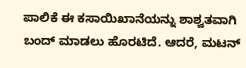ಪಾಲಿಕೆ ಈ ಕಸಾಯಿಖಾನೆಯನ್ನು ಶಾಶ್ವತವಾಗಿ ಬಂದ್ ಮಾಡಲು ಹೊರಟಿದೆ. ಆದರೆ, ಮಟನ್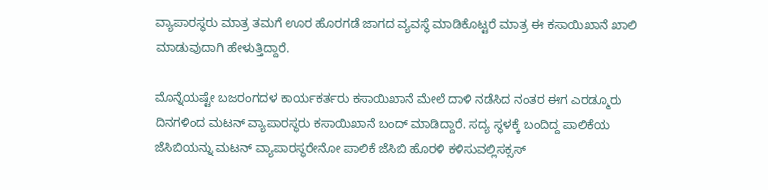ವ್ಯಾಪಾರಸ್ಥರು ಮಾತ್ರ ತಮಗೆ ಊರ ಹೊರಗಡೆ ಜಾಗದ ವ್ಯವಸ್ಥೆ ಮಾಡಿಕೊಟ್ಟರೆ ಮಾತ್ರ ಈ ಕಸಾಯಿಖಾನೆ ಖಾಲಿ ಮಾಡುವುದಾಗಿ ಹೇಳುತ್ತಿದ್ದಾರೆ.

ಮೊನ್ನೆಯಷ್ಟೇ ಬಜರಂಗದಳ ಕಾರ್ಯಕರ್ತರು ಕಸಾಯಿಖಾನೆ ಮೇಲೆ ದಾಳಿ ನಡೆಸಿದ ನಂತರ ಈಗ ಎರಡ್ಮೂರು ದಿನಗಳಿಂದ ಮಟನ್ ವ್ಯಾಪಾರಸ್ಥರು ಕಸಾಯಿಖಾನೆ ಬಂದ್ ಮಾಡಿದ್ದಾರೆ. ಸದ್ಯ ಸ್ಥಳಕ್ಕೆ ಬಂದಿದ್ದ ಪಾಲಿಕೆಯ ಜೆಸಿಬಿಯನ್ನು ಮಟನ್ ವ್ಯಾಪಾರಸ್ಥರೇನೋ ಪಾಲಿಕೆ ಜೆಸಿಬಿ ಹೊರಳಿ ಕಳಿಸುವಲ್ಲಿ‌ಸಕ್ಸಸ್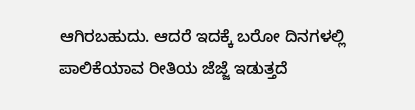ಆಗಿರಬಹುದು. ಆದರೆ ಇದಕ್ಕೆ ಬರೋ ದಿನಗಳಲ್ಲಿ ಪಾಲಿಕೆ‌ಯಾವ ರೀತಿಯ ಜೆಜ್ಜೆ ಇಡುತ್ತದೆ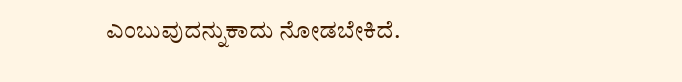ಎಂಬುವುದನ್ನು‌ಕಾದು ನೋಡಬೇಕಿದೆ.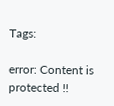Tags:

error: Content is protected !!